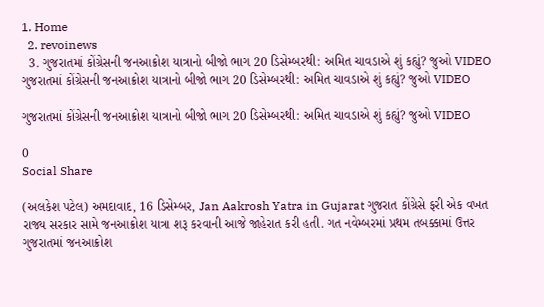1. Home
  2. revoinews
  3. ગુજરાતમાં કોંગ્રેસની જનઆક્રોશ યાત્રાનો બીજો ભાગ 20 ડિસેમ્બરથી: અમિત ચાવડાએ શું કહ્યું? જુઓ VIDEO
ગુજરાતમાં કોંગ્રેસની જનઆક્રોશ યાત્રાનો બીજો ભાગ 20 ડિસેમ્બરથી: અમિત ચાવડાએ શું કહ્યું? જુઓ VIDEO

ગુજરાતમાં કોંગ્રેસની જનઆક્રોશ યાત્રાનો બીજો ભાગ 20 ડિસેમ્બરથી: અમિત ચાવડાએ શું કહ્યું? જુઓ VIDEO

0
Social Share

(અલકેશ પટેલ) અમદાવાદ, 16 ડિસેમ્બર, Jan Aakrosh Yatra in Gujarat ગુજરાત કોંગ્રેસે ફરી એક વખત રાજ્ય સરકાર સામે જનઆક્રોશ યાત્રા શરૂ કરવાની આજે જાહેરાત કરી હતી. ગત નવેમ્બરમાં પ્રથમ તબક્કામાં ઉત્તર ગુજરાતમાં જનઆક્રોશ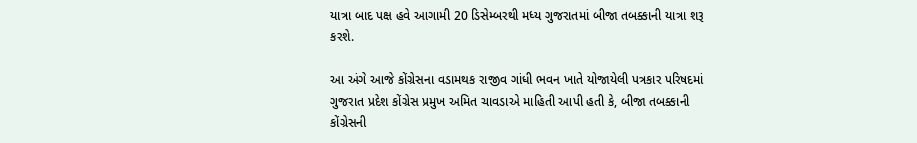યાત્રા બાદ પક્ષ હવે આગામી 20 ડિસેમ્બરથી મધ્ય ગુજરાતમાં બીજા તબક્કાની યાત્રા શરૂ કરશે.

આ અંગે આજે કોંગ્રેસના વડામથક રાજીવ ગાંધી ભવન ખાતે યોજાયેલી પત્રકાર પરિષદમાં ગુજરાત પ્રદેશ કોંગ્રેસ પ્રમુખ અમિત ચાવડાએ માહિતી આપી હતી કે, બીજા તબક્કાની કોંગ્રેસની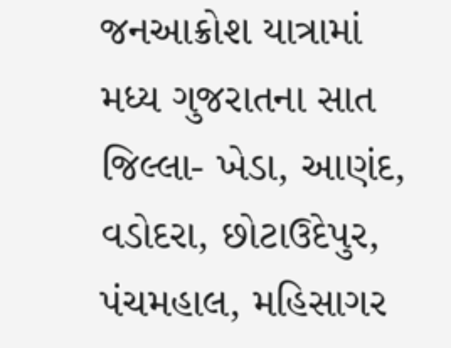જનઆક્રોશ યાત્રામાં મધ્ય ગુજરાતના સાત જિલ્લા- ખેડા, આણંદ, વડોદરા, છોટાઉદેપુર, પંચમહાલ, મહિસાગર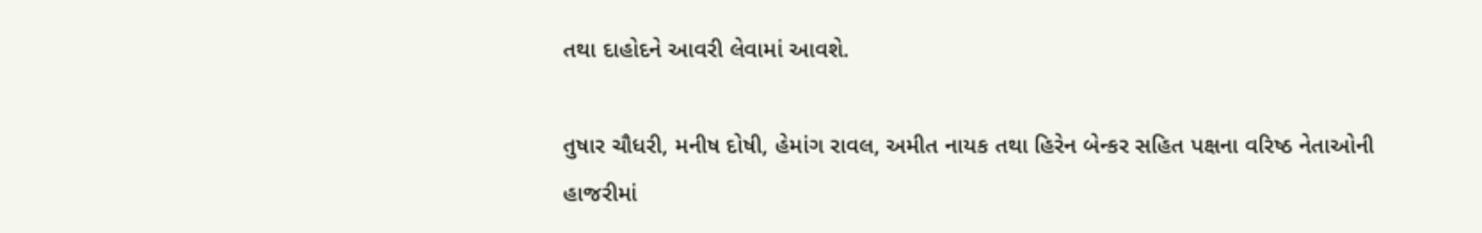તથા દાહોદને આવરી લેવામાં આવશે.

તુષાર ચૌધરી, મનીષ દોષી, હેમાંગ રાવલ, અમીત નાયક તથા હિરેન બેન્કર સહિત પક્ષના વરિષ્ઠ નેતાઓની હાજરીમાં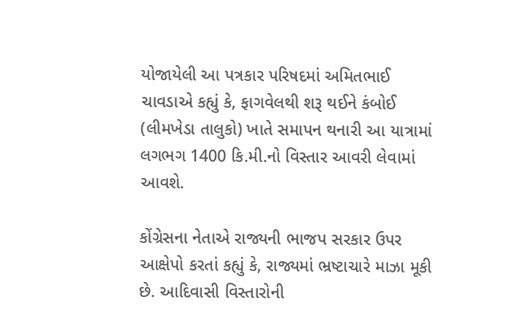યોજાયેલી આ પત્રકાર પરિષદમાં અમિતભાઈ ચાવડાએ કહ્યું કે, ફાગવેલથી શરૂ થઈને કંબોઈ (લીમખેડા તાલુકો) ખાતે સમાપન થનારી આ યાત્રામાં લગભગ 1400 કિ.મી.નો વિસ્તાર આવરી લેવામાં આવશે.

કોંગ્રેસના નેતાએ રાજ્યની ભાજપ સરકાર ઉપર આક્ષેપો કરતાં કહ્યું કે, રાજ્યમાં ભ્રષ્ટાચારે માઝા મૂકી છે. આદિવાસી વિસ્તારોની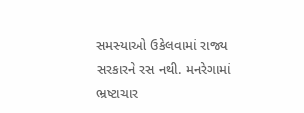સમસ્યાઓ ઉકેલવામાં રાજ્ય સરકારને રસ નથી. મનરેગામાં ભ્રષ્ટાચાર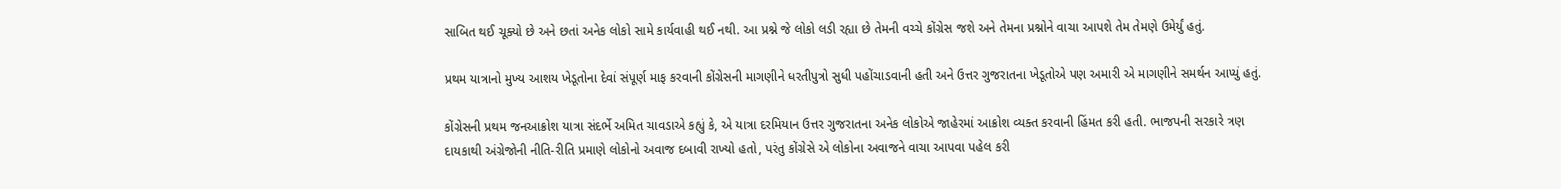સાબિત થઈ ચૂક્યો છે અને છતાં અનેક લોકો સામે કાર્યવાહી થઈ નથી. આ પ્રશ્ને જે લોકો લડી રહ્યા છે તેમની વચ્ચે કોંગ્રેસ જશે અને તેમના પ્રશ્નોને વાચા આપશે તેમ તેમણે ઉમેર્યું હતું.

પ્રથમ યાત્રાનો મુખ્ય આશય ખેડૂતોના દેવાં સંપૂર્ણ માફ કરવાની કોંગ્રેસની માગણીને ધરતીપુત્રો સુધી પહોંચાડવાની હતી અને ઉત્તર ગુજરાતના ખેડૂતોએ પણ અમારી એ માગણીને સમર્થન આપ્યું હતું.

કોંગ્રેસની પ્રથમ જનઆક્રોશ યાત્રા સંદર્ભે અમિત ચાવડાએ કહ્યું કે, એ યાત્રા દરમિયાન ઉત્તર ગુજરાતના અનેક લોકોએ જાહેરમાં આક્રોશ વ્યક્ત કરવાની હિંમત કરી હતી. ભાજપની સરકારે ત્રણ દાયકાથી અંગ્રેજોની નીતિ-રીતિ પ્રમાણે લોકોનો અવાજ દબાવી રાખ્યો હતો, પરંતુ કોંગ્રેસે એ લોકોના અવાજને વાચા આપવા પહેલ કરી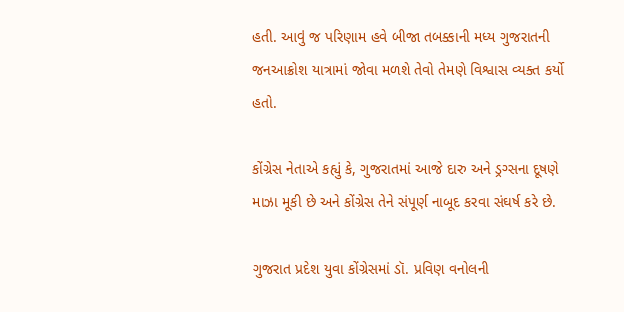હતી. આવું જ પરિણામ હવે બીજા તબક્કાની મધ્ય ગુજરાતની જનઆક્રોશ યાત્રામાં જોવા મળશે તેવો તેમણે વિશ્વાસ વ્યક્ત કર્યો હતો.

કોંગ્રેસ નેતાએ કહ્યું કે, ગુજરાતમાં આજે દારુ અને ડ્રગ્સના દૂષણે માઝા મૂકી છે અને કોંગ્રેસ તેને સંપૂર્ણ નાબૂદ કરવા સંઘર્ષ કરે છે.

ગુજરાત પ્રદેશ યુવા કોંગ્રેસમાં ડૉ. પ્રવિણ વનોલની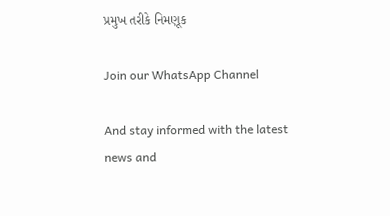પ્રમુખ તરીકે નિમણૂક

Join our WhatsApp Channel

And stay informed with the latest news and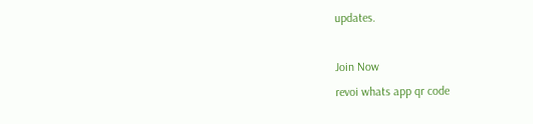updates.

Join Now
revoi whats app qr code